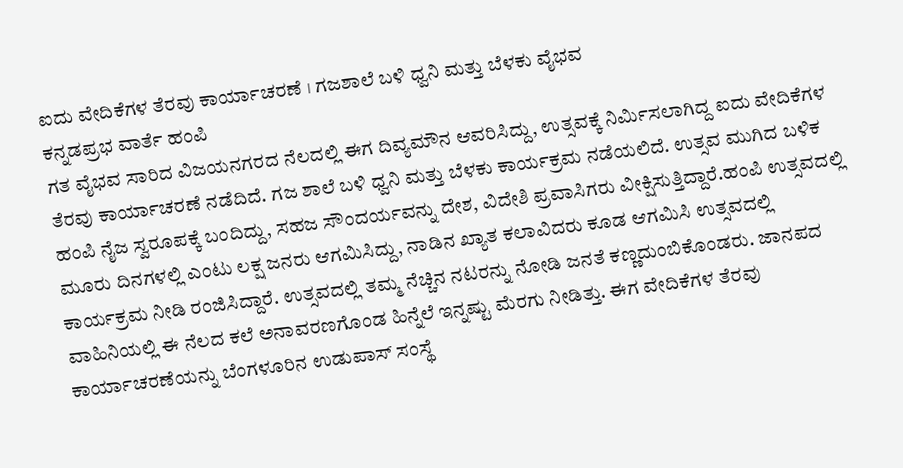ಐದು ವೇದಿಕೆಗಳ ತೆರವು ಕಾರ್ಯಾಚರಣೆ । ಗಜಶಾಲೆ ಬಳಿ ಧ್ವನಿ ಮತ್ತು ಬೆಳಕು ವೈಭವ
ಕನ್ನಡಪ್ರಭ ವಾರ್ತೆ ಹಂಪಿ
ಗತ ವೈಭವ ಸಾರಿದ ವಿಜಯನಗರದ ನೆಲದಲ್ಲಿ ಈಗ ದಿವ್ಯಮೌನ ಆವರಿಸಿದ್ದು, ಉತ್ಸವಕ್ಕೆ ನಿರ್ಮಿಸಲಾಗಿದ್ದ ಐದು ವೇದಿಕೆಗಳ ತೆರವು ಕಾರ್ಯಾಚರಣೆ ನಡೆದಿದೆ. ಗಜ ಶಾಲೆ ಬಳಿ ಧ್ವನಿ ಮತ್ತು ಬೆಳಕು ಕಾರ್ಯಕ್ರಮ ನಡೆಯಲಿದೆ. ಉತ್ಸವ ಮುಗಿದ ಬಳಿಕ ಹಂಪಿ ನೈಜ ಸ್ವರೂಪಕ್ಕೆ ಬಂದಿದ್ದು, ಸಹಜ ಸೌಂದರ್ಯವನ್ನು ದೇಶ, ವಿದೇಶಿ ಪ್ರವಾಸಿಗರು ವೀಕ್ಷಿಸುತ್ತಿದ್ದಾರೆ.ಹಂಪಿ ಉತ್ಸವದಲ್ಲಿ ಮೂರು ದಿನಗಳಲ್ಲಿ ಎಂಟು ಲಕ್ಷ ಜನರು ಆಗಮಿಸಿದ್ದು, ನಾಡಿನ ಖ್ಯಾತ ಕಲಾವಿದರು ಕೂಡ ಆಗಮಿಸಿ ಉತ್ಸವದಲ್ಲಿ ಕಾರ್ಯಕ್ರಮ ನೀಡಿ ರಂಜಿಸಿದ್ದಾರೆ. ಉತ್ಸವದಲ್ಲಿ ತಮ್ಮ ನೆಚ್ಚಿನ ನಟರನ್ನು ನೋಡಿ ಜನತೆ ಕಣ್ಣದುಂಬಿಕೊಂಡರು. ಜಾನಪದ ವಾಹಿನಿಯಲ್ಲಿ ಈ ನೆಲದ ಕಲೆ ಅನಾವರಣಗೊಂಡ ಹಿನ್ನೆಲೆ ಇನ್ನಷ್ಟು ಮೆರಗು ನೀಡಿತ್ತು. ಈಗ ವೇದಿಕೆಗಳ ತೆರವು ಕಾರ್ಯಾಚರಣೆಯನ್ನು ಬೆಂಗಳೂರಿನ ಉಡುಪಾಸ್ ಸಂಸ್ಥೆ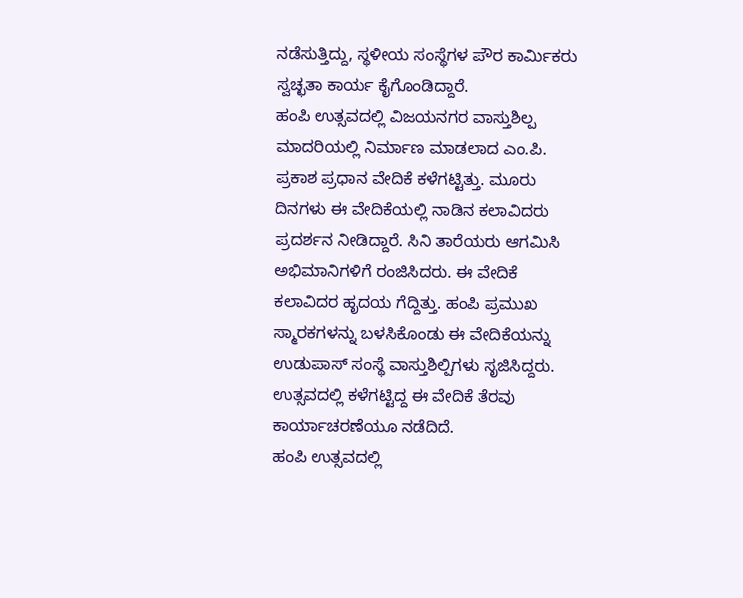ನಡೆಸುತ್ತಿದ್ದು, ಸ್ಥಳೀಯ ಸಂಸ್ಥೆಗಳ ಪೌರ ಕಾರ್ಮಿಕರು ಸ್ವಚ್ಛತಾ ಕಾರ್ಯ ಕೈಗೊಂಡಿದ್ದಾರೆ.
ಹಂಪಿ ಉತ್ಸವದಲ್ಲಿ ವಿಜಯನಗರ ವಾಸ್ತುಶಿಲ್ಪ ಮಾದರಿಯಲ್ಲಿ ನಿರ್ಮಾಣ ಮಾಡಲಾದ ಎಂ.ಪಿ. ಪ್ರಕಾಶ ಪ್ರಧಾನ ವೇದಿಕೆ ಕಳೆಗಟ್ಟಿತ್ತು. ಮೂರು ದಿನಗಳು ಈ ವೇದಿಕೆಯಲ್ಲಿ ನಾಡಿನ ಕಲಾವಿದರು ಪ್ರದರ್ಶನ ನೀಡಿದ್ದಾರೆ. ಸಿನಿ ತಾರೆಯರು ಆಗಮಿಸಿ ಅಭಿಮಾನಿಗಳಿಗೆ ರಂಜಿಸಿದರು. ಈ ವೇದಿಕೆ ಕಲಾವಿದರ ಹೃದಯ ಗೆದ್ದಿತ್ತು. ಹಂಪಿ ಪ್ರಮುಖ ಸ್ಮಾರಕಗಳನ್ನು ಬಳಸಿಕೊಂಡು ಈ ವೇದಿಕೆಯನ್ನು ಉಡುಪಾಸ್ ಸಂಸ್ಥೆ ವಾಸ್ತುಶಿಲ್ಪಿಗಳು ಸೃಜಿಸಿದ್ದರು. ಉತ್ಸವದಲ್ಲಿ ಕಳೆಗಟ್ಟಿದ್ದ ಈ ವೇದಿಕೆ ತೆರವು ಕಾರ್ಯಾಚರಣೆಯೂ ನಡೆದಿದೆ.
ಹಂಪಿ ಉತ್ಸವದಲ್ಲಿ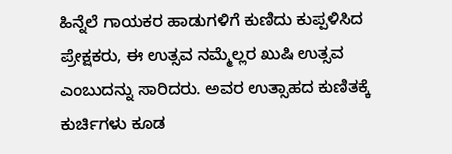ಹಿನ್ನೆಲೆ ಗಾಯಕರ ಹಾಡುಗಳಿಗೆ ಕುಣಿದು ಕುಪ್ಪಳಿಸಿದ ಪ್ರೇಕ್ಷಕರು, ಈ ಉತ್ಸವ ನಮ್ಮೆಲ್ಲರ ಖುಷಿ ಉತ್ಸವ ಎಂಬುದನ್ನು ಸಾರಿದರು. ಅವರ ಉತ್ಸಾಹದ ಕುಣಿತಕ್ಕೆ ಕುರ್ಚಿಗಳು ಕೂಡ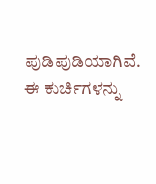ಪುಡಿಪುಡಿಯಾಗಿವೆ. ಈ ಕುರ್ಚಿಗಳನ್ನು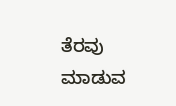ತೆರವು ಮಾಡುವ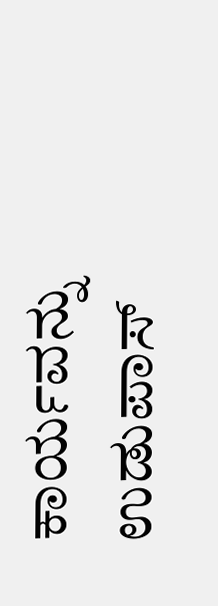ಕಾರ್ಯವನ್ನು ಉಡುಪಾಸ್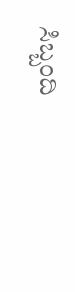ಸಿಬ್ಬಂದಿ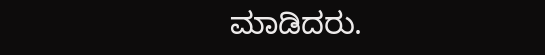ಮಾಡಿದರು.